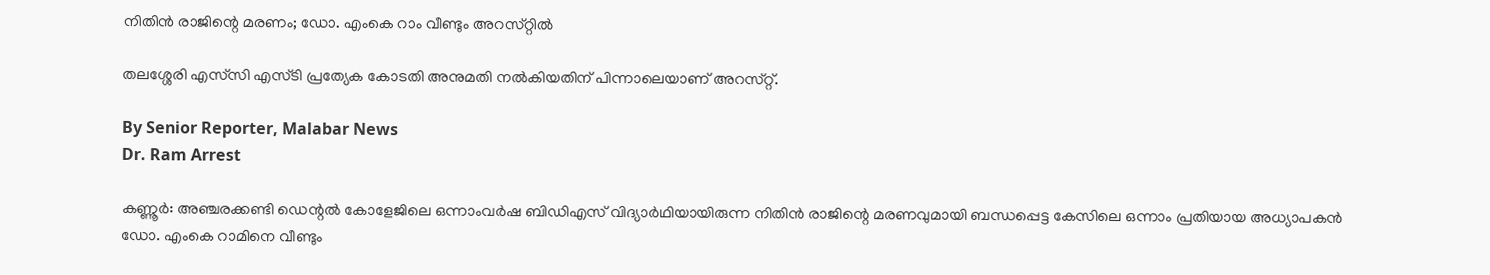നിതിൻ രാജിന്റെ മരണം; ഡോ. എംകെ റാം വീണ്ടും അറസ്‌റ്റിൽ

തലശ്ശേരി എസ്‌സി എസ്‌ടി പ്രത്യേക കോടതി അനുമതി നൽകിയതിന് പിന്നാലെയാണ് അറസ്‌റ്റ്.

By Senior Reporter, Malabar News
Dr. Ram Arrest

കണ്ണൂർ: അഞ്ചരക്കണ്ടി ഡെന്റൽ കോളേജിലെ ഒന്നാംവർഷ ബിഡിഎസ് വിദ്യാർഥിയായിരുന്ന നിതിൻ രാജിന്റെ മരണവുമായി ബന്ധപ്പെട്ട കേസിലെ ഒന്നാം പ്രതിയായ അധ്യാപകൻ ഡോ. എംകെ റാമിനെ വീണ്ടും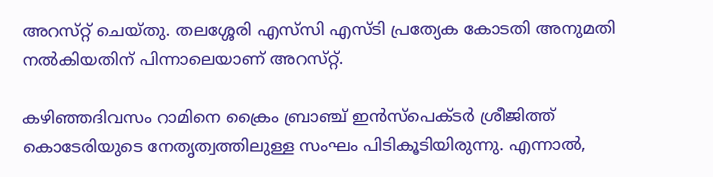അറസ്‌റ്റ് ചെയ്‌തു. തലശ്ശേരി എസ്‌സി എസ്‌ടി പ്രത്യേക കോടതി അനുമതി നൽകിയതിന് പിന്നാലെയാണ് അറസ്‌റ്റ്.

കഴിഞ്ഞദിവസം റാമിനെ ക്രൈം ബ്രാഞ്ച് ഇൻസ്‌പെക്‌ടർ ശ്രീജിത്ത് കൊടേരിയുടെ നേതൃത്വത്തിലുള്ള സംഘം പിടികൂടിയിരുന്നു. എന്നാൽ,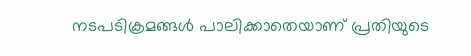നടപടിക്രമങ്ങൾ പാലിക്കാതെയാണ് പ്രതിയുടെ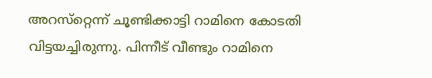അറസ്‌റ്റെന്ന് ചൂണ്ടിക്കാട്ടി റാമിനെ കോടതി വിട്ടയച്ചിരുന്നു. പിന്നീട് വീണ്ടും റാമിനെ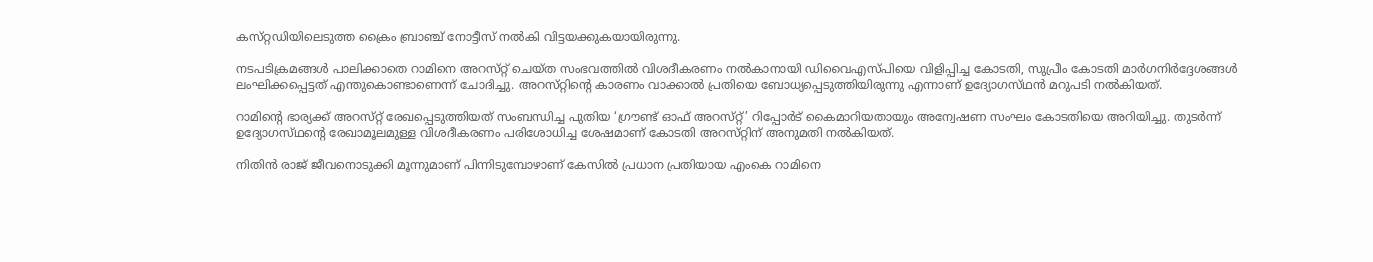കസ്‌റ്റഡിയിലെടുത്ത ക്രൈം ബ്രാഞ്ച് നോട്ടീസ് നൽകി വിട്ടയക്കുകയായിരുന്നു.

നടപടിക്രമങ്ങൾ പാലിക്കാതെ റാമിനെ അറസ്‌റ്റ് ചെയ്‌ത സംഭവത്തിൽ വിശദീകരണം നൽകാനായി ഡിവൈഎസ്‌പിയെ വിളിപ്പിച്ച കോടതി, സുപ്രീം കോടതി മാർഗനിർദ്ദേശങ്ങൾ ലംഘിക്കപ്പെട്ടത് എന്തുകൊണ്ടാണെന്ന് ചോദിച്ചു. അറസ്‌റ്റിന്റെ കാരണം വാക്കാൽ പ്രതിയെ ബോധ്യപ്പെടുത്തിയിരുന്നു എന്നാണ് ഉദ്യോഗസ്‌ഥൻ മറുപടി നൽകിയത്.

റാമിന്റെ ഭാര്യക്ക് അറസ്‌റ്റ് രേഖപ്പെടുത്തിയത് സംബന്ധിച്ച പുതിയ ‘ഗ്രൗണ്ട് ഓഫ് അറസ്‌റ്റ്’ റിപ്പോർട് കൈമാറിയതായും അന്വേഷണ സംഘം കോടതിയെ അറിയിച്ചു. തുടർന്ന് ഉദ്യോഗസ്‌ഥന്റെ രേഖാമൂലമുള്ള വിശദീകരണം പരിശോധിച്ച ശേഷമാണ് കോടതി അറസ്‌റ്റിന്‌ അനുമതി നൽകിയത്.

നിതിൻ രാജ് ജീവനൊടുക്കി മൂന്നുമാണ് പിന്നിടുമ്പോഴാണ് കേസിൽ പ്രധാന പ്രതിയായ എംകെ റാമിനെ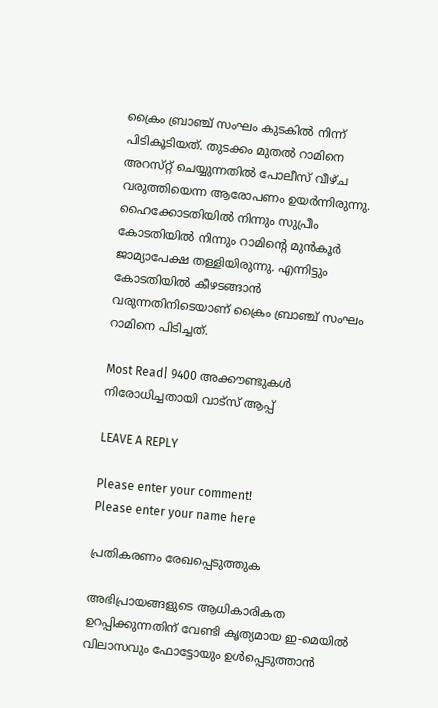ക്രൈം ബ്രാഞ്ച് സംഘം കുടകിൽ നിന്ന് പിടികൂടിയത്. തുടക്കം മുതൽ റാമിനെ അറസ്‌റ്റ് ചെയ്യുന്നതിൽ പോലീസ് വീഴ്‌ച വരുത്തിയെന്ന ആരോപണം ഉയർന്നിരുന്നു. ഹൈക്കോടതിയിൽ നിന്നും സുപ്രീം കോടതിയിൽ നിന്നും റാമിന്റെ മുൻ‌കൂർ ജാമ്യാപേക്ഷ തള്ളിയിരുന്നു. എന്നിട്ടും കോടതിയിൽ കീഴടങ്ങാൻ വരുന്നതിനിടെയാണ് ക്രൈം ബ്രാഞ്ച് സംഘം റാമിനെ പിടിച്ചത്.

Most Read| 9400 അക്കൗണ്ടുകൾ നിരോധിച്ചതായി വാട്‌സ് ആപ്പ്

LEAVE A REPLY

Please enter your comment!
Please enter your name here

പ്രതികരണം രേഖപ്പെടുത്തുക

അഭിപ്രായങ്ങളുടെ ആധികാരികത ഉറപ്പിക്കുന്നതിന് വേണ്ടി കൃത്യമായ ഇ-മെയിൽ വിലാസവും ഫോട്ടോയും ഉൾപ്പെടുത്താൻ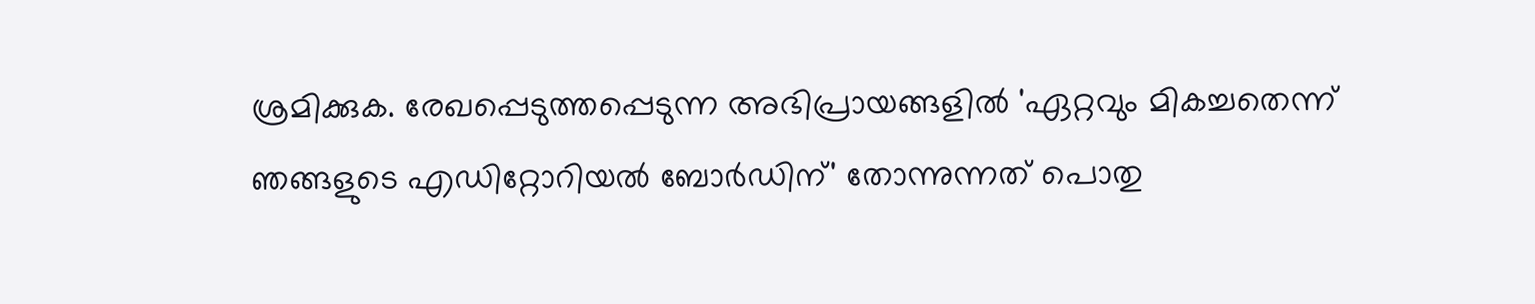ശ്രമിക്കുക. രേഖപ്പെടുത്തപ്പെടുന്ന അഭിപ്രായങ്ങളിൽ 'ഏറ്റവും മികച്ചതെന്ന് ഞങ്ങളുടെ എഡിറ്റോറിയൽ ബോർഡിന്' തോന്നുന്നത് പൊതു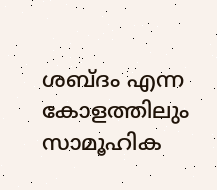ശബ്‌ദം എന്ന കോളത്തിലും സാമൂഹിക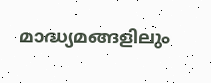മാദ്ധ്യമങ്ങളിലും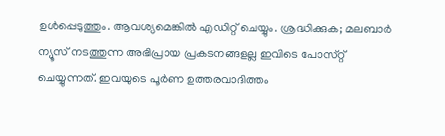ഉൾപ്പെടുത്തും. ആവശ്യമെങ്കിൽ എഡിറ്റ് ചെയ്യും. ശ്രദ്ധിക്കുക; മലബാർ ന്യൂസ് നടത്തുന്ന അഭിപ്രായ പ്രകടനങ്ങളല്ല ഇവിടെ പോസ്‌റ്റ് ചെയ്യുന്നത്. ഇവയുടെ പൂർണ ഉത്തരവാദിത്തം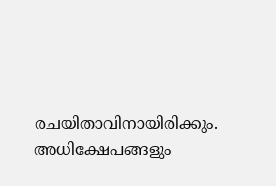രചയിതാവിനായിരിക്കും. അധിക്ഷേപങ്ങളും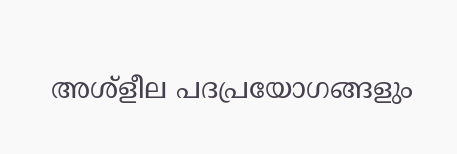അശ്‌ളീല പദപ്രയോഗങ്ങളും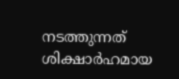നടത്തുന്നത് ശിക്ഷാർഹമായ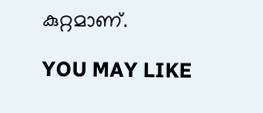കുറ്റമാണ്.

YOU MAY LIKE